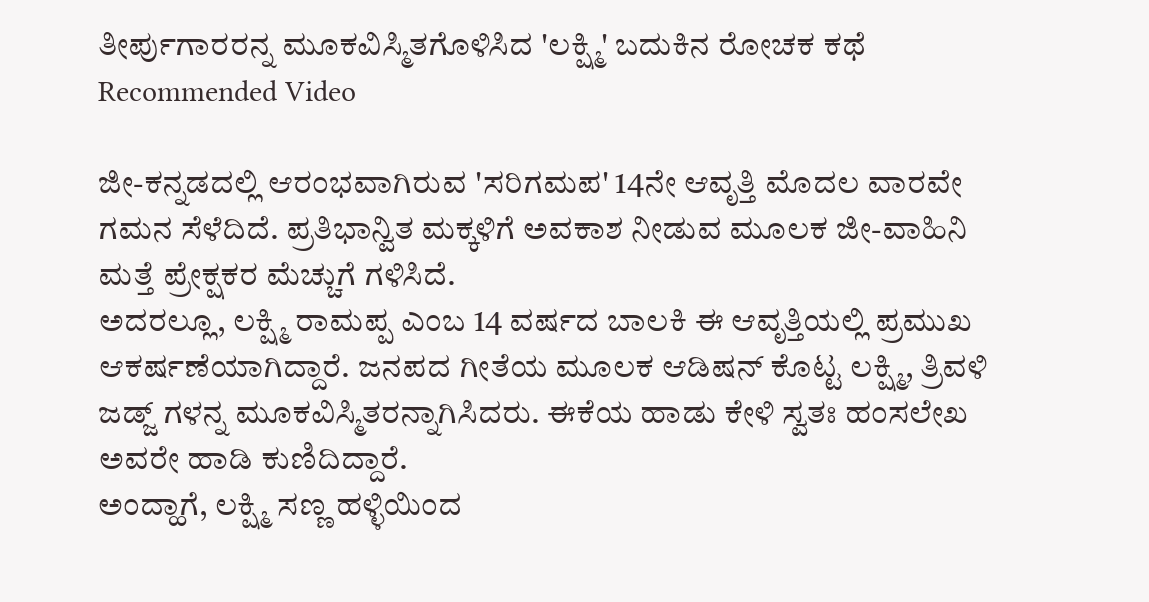ತೀರ್ಪುಗಾರರನ್ನ ಮೂಕವಿಸ್ಮಿತಗೊಳಿಸಿದ 'ಲಕ್ಷ್ಮಿ' ಬದುಕಿನ ರೋಚಕ ಕಥೆ
Recommended Video

ಜೀ-ಕನ್ನಡದಲ್ಲಿ ಆರಂಭವಾಗಿರುವ 'ಸರಿಗಮಪ' 14ನೇ ಆವೃತ್ತಿ ಮೊದಲ ವಾರವೇ ಗಮನ ಸೆಳೆದಿದೆ. ಪ್ರತಿಭಾನ್ವಿತ ಮಕ್ಕಳಿಗೆ ಅವಕಾಶ ನೀಡುವ ಮೂಲಕ ಜೀ-ವಾಹಿನಿ ಮತ್ತೆ ಪ್ರೇಕ್ಷಕರ ಮೆಚ್ಚುಗೆ ಗಳಿಸಿದೆ.
ಅದರಲ್ಲೂ, ಲಕ್ಷ್ಮಿ ರಾಮಪ್ಪ ಎಂಬ 14 ವರ್ಷದ ಬಾಲಕಿ ಈ ಆವೃತ್ತಿಯಲ್ಲಿ ಪ್ರಮುಖ ಆಕರ್ಷಣೆಯಾಗಿದ್ದಾರೆ. ಜನಪದ ಗೀತೆಯ ಮೂಲಕ ಆಡಿಷನ್ ಕೊಟ್ಟ ಲಕ್ಷ್ಮಿ, ತ್ರಿವಳಿ ಜಡ್ಜ್ ಗಳನ್ನ ಮೂಕವಿಸ್ಮಿತರನ್ನಾಗಿಸಿದರು. ಈಕೆಯ ಹಾಡು ಕೇಳಿ ಸ್ವತಃ ಹಂಸಲೇಖ ಅವರೇ ಹಾಡಿ ಕುಣಿದಿದ್ದಾರೆ.
ಅಂದ್ಹಾಗೆ, ಲಕ್ಷ್ಮಿ ಸಣ್ಣ ಹಳ್ಳಿಯಿಂದ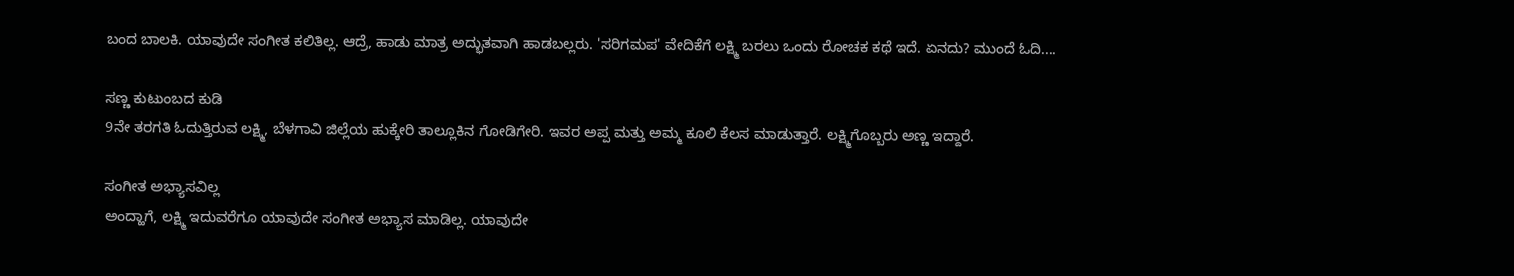ಬಂದ ಬಾಲಕಿ. ಯಾವುದೇ ಸಂಗೀತ ಕಲಿತಿಲ್ಲ. ಆದ್ರೆ, ಹಾಡು ಮಾತ್ರ ಅದ್ಭುತವಾಗಿ ಹಾಡಬಲ್ಲರು. 'ಸರಿಗಮಪ' ವೇದಿಕೆಗೆ ಲಕ್ಷ್ಮಿ ಬರಲು ಒಂದು ರೋಚಕ ಕಥೆ ಇದೆ. ಏನದು? ಮುಂದೆ ಓದಿ....

ಸಣ್ಣ ಕುಟುಂಬದ ಕುಡಿ
9ನೇ ತರಗತಿ ಓದುತ್ತಿರುವ ಲಕ್ಷ್ಮಿ, ಬೆಳಗಾವಿ ಜಿಲ್ಲೆಯ ಹುಕ್ಕೇರಿ ತಾಲ್ಲೂಕಿನ ಗೋಡಿಗೇರಿ. ಇವರ ಅಪ್ಪ ಮತ್ತು ಅಮ್ಮ ಕೂಲಿ ಕೆಲಸ ಮಾಡುತ್ತಾರೆ. ಲಕ್ಷ್ಮಿಗೊಬ್ಬರು ಅಣ್ಣ ಇದ್ದಾರೆ.

ಸಂಗೀತ ಅಭ್ಯಾಸವಿಲ್ಲ
ಅಂದ್ಹಾಗೆ, ಲಕ್ಷ್ಮಿ ಇದುವರೆಗೂ ಯಾವುದೇ ಸಂಗೀತ ಅಭ್ಯಾಸ ಮಾಡಿಲ್ಲ. ಯಾವುದೇ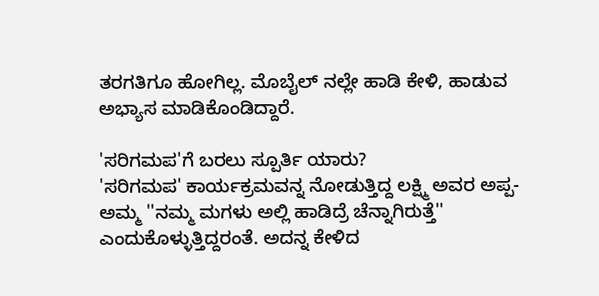ತರಗತಿಗೂ ಹೋಗಿಲ್ಲ. ಮೊಬೈಲ್ ನಲ್ಲೇ ಹಾಡಿ ಕೇಳಿ, ಹಾಡುವ ಅಭ್ಯಾಸ ಮಾಡಿಕೊಂಡಿದ್ದಾರೆ.

'ಸರಿಗಮಪ'ಗೆ ಬರಲು ಸ್ಪೂರ್ತಿ ಯಾರು?
'ಸರಿಗಮಪ' ಕಾರ್ಯಕ್ರಮವನ್ನ ನೋಡುತ್ತಿದ್ದ ಲಕ್ಷ್ಮಿ ಅವರ ಅಪ್ಪ-ಅಮ್ಮ ''ನಮ್ಮ ಮಗಳು ಅಲ್ಲಿ ಹಾಡಿದ್ರೆ ಚೆನ್ನಾಗಿರುತ್ತೆ'' ಎಂದುಕೊಳ್ಳುತ್ತಿದ್ದರಂತೆ. ಅದನ್ನ ಕೇಳಿದ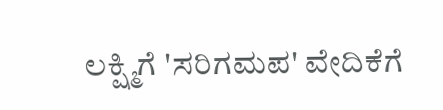ಲಕ್ಷ್ಮಿಗೆ 'ಸರಿಗಮಪ' ವೇದಿಕೆಗೆ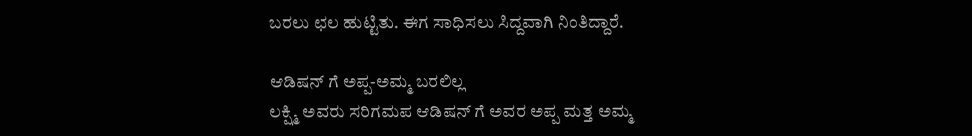ಬರಲು ಛಲ ಹುಟ್ಟಿತು. ಈಗ ಸಾಧಿಸಲು ಸಿದ್ದವಾಗಿ ನಿಂತಿದ್ದಾರೆ.

ಆಡಿಷನ್ ಗೆ ಅಪ್ಪ-ಅಮ್ಮ ಬರಲಿಲ್ಲ
ಲಕ್ಷ್ಮಿ ಅವರು ಸರಿಗಮಪ ಆಡಿಷನ್ ಗೆ ಅವರ ಅಪ್ಪ ಮತ್ತ ಅಮ್ಮ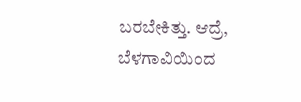ಬರಬೇಕಿತ್ತು. ಆದ್ರೆ, ಬೆಳಗಾವಿಯಿಂದ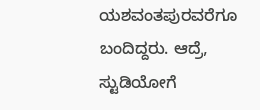ಯಶವಂತಪುರವರೆಗೂ ಬಂದಿದ್ದರು. ಆದ್ರೆ, ಸ್ಟುಡಿಯೋಗೆ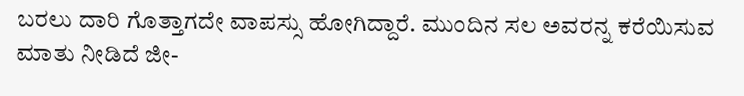ಬರಲು ದಾರಿ ಗೊತ್ತಾಗದೇ ವಾಪಸ್ಸು ಹೋಗಿದ್ದಾರೆ. ಮುಂದಿನ ಸಲ ಅವರನ್ನ ಕರೆಯಿಸುವ ಮಾತು ನೀಡಿದೆ ಜೀ-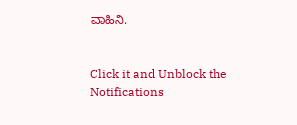ವಾಹಿನಿ.


Click it and Unblock the Notifications